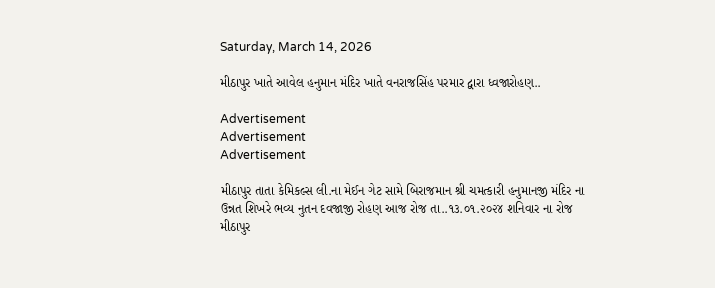Saturday, March 14, 2026

મીઠાપુર ખાતે આવેલ હનુમાન મંદિર ખાતે વનરાજસિંહ પરમાર દ્વારા ધ્વજારોહણ..

Advertisement
Advertisement
Advertisement

મીઠાપુર તાતા કેમિકલ્સ લી.ના મેઈન ગેટ સામે બિરાજમાન શ્રી ચમત્કારી હનુમાનજી મંદિર ના ઉન્નત શિખરે ભવ્ય નુતન દવજાજી રોહણ આજ રોજ તા..૧૩.૦૧.૨૦૨૪ શનિવાર ના રોજ મીઠાપુર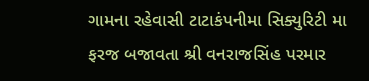ગામના રહેવાસી ટાટાકંપનીમા સિક્યુરિટી મા ફરજ બજાવતા શ્રી વનરાજસિંહ પરમાર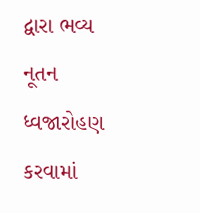દ્વારા ભવ્ય નૂતન ધ્વજારોહણ કરવામાં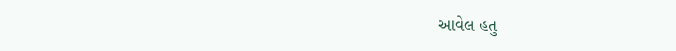આવેલ હતુ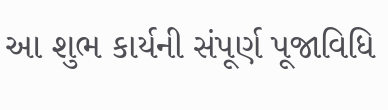આ શુભ કાર્યની સંપૂર્ણ પૂજાવિધિ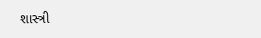શાસ્ત્રી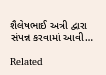શૈલેષભાઈ અત્રી દ્વારા સંપન્ન કરવામાં આવી…

Related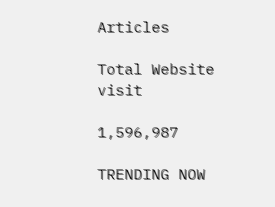Articles

Total Website visit

1,596,987

TRENDING NOW